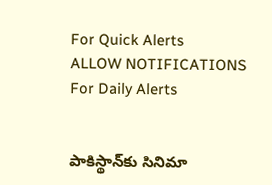For Quick Alerts
ALLOW NOTIFICATIONS
For Daily Alerts


పాకిస్థాన్‌కు సినిమా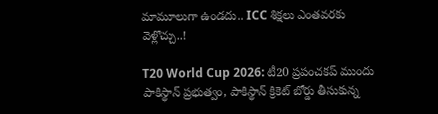మామూలుగా ఉండదు.. ICC శిక్షలు ఎంతవరకు వెళ్లొచ్చు..!

T20 World Cup 2026: టీ20 ప్రపంచకప్ ముందు పాకిస్థాన్ ప్రభుత్వం, పాకిస్థాన్ క్రికెట్ బోర్డు తీసుకున్న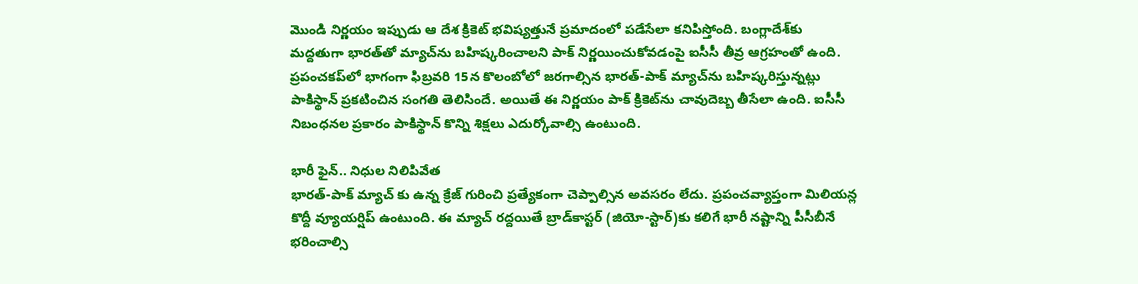మొండి నిర్ణయం ఇప్పుడు ఆ దేశ క్రికెట్ భవిష్యత్తునే ప్రమాదంలో పడేసేలా కనిపిస్తోంది. బంగ్లాదేశ్‌కు మద్దతుగా భారత్‌తో మ్యాచ్‌ను బహిష్కరించాలని పాక్ నిర్ణయించుకోవడంపై ఐసీసీ తీవ్ర ఆగ్రహంతో ఉంది. ప్రపంచకప్‌లో భాగంగా ఫిబ్రవరి 15న కొలంబోలో జరగాల్సిన భారత్-పాక్ మ్యాచ్‌ను బహిష్కరిస్తున్నట్లు పాకిస్థాన్ ప్రకటించిన సంగతి తెలిసిందే. అయితే ఈ నిర్ణయం పాక్ క్రికెట్‌ను చావుదెబ్బ తీసేలా ఉంది. ఐసీసీ నిబంధనల ప్రకారం పాకిస్థాన్ కొన్ని శిక్షలు ఎదుర్కోవాల్సి ఉంటుంది.

భారీ ఫైన్.. నిధుల నిలిపివేత
భారత్-పాక్ మ్యాచ్ కు ఉన్న క్రేజ్ గురించి ప్రత్యేకంగా చెప్పాల్సిన అవసరం లేదు. ప్రపంచవ్యాప్తంగా మిలియన్ల కొద్దీ వ్యూయర్షిప్ ఉంటుంది. ఈ మ్యాచ్ రద్దయితే బ్రాడ్‌కాస్టర్ (జియో-స్టార్)కు కలిగే భారీ నష్టాన్ని పీసీబీనే భరించాల్సి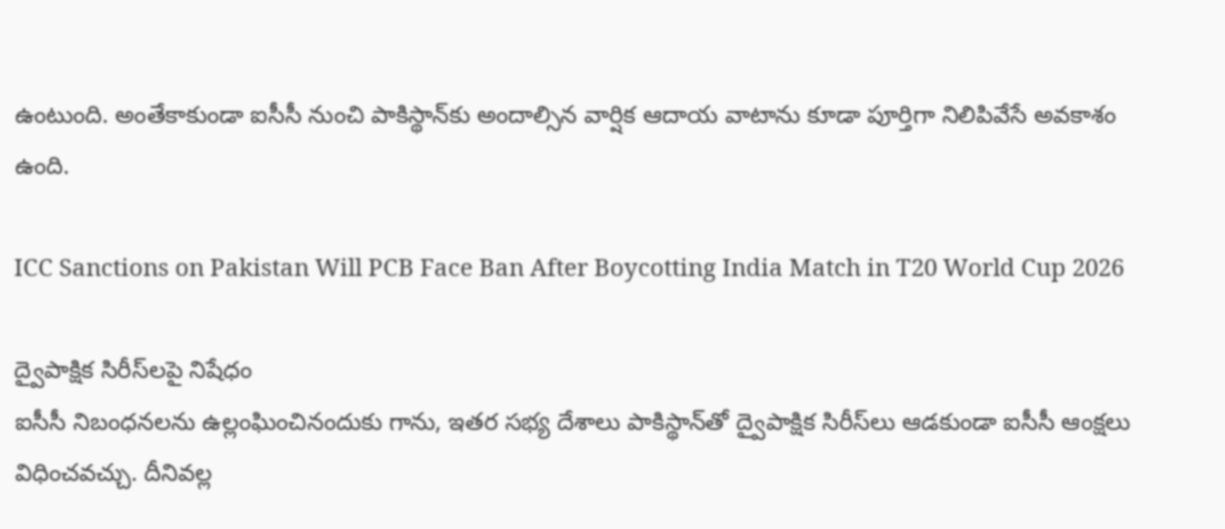ఉంటుంది. అంతేకాకుండా ఐసీసీ నుంచి పాకిస్థాన్‌కు అందాల్సిన వార్షిక ఆదాయ వాటాను కూడా పూర్తిగా నిలిపివేసే అవకాశం ఉంది.

ICC Sanctions on Pakistan Will PCB Face Ban After Boycotting India Match in T20 World Cup 2026

ద్వైపాక్షిక సిరీస్‌లపై నిషేధం
ఐసీసీ నిబంధనలను ఉల్లంఘించినందుకు గాను, ఇతర సభ్య దేశాలు పాకిస్థాన్‌తో ద్వైపాక్షిక సిరీస్‌లు ఆడకుండా ఐసీసీ ఆంక్షలు విధించవచ్చు. దీనివల్ల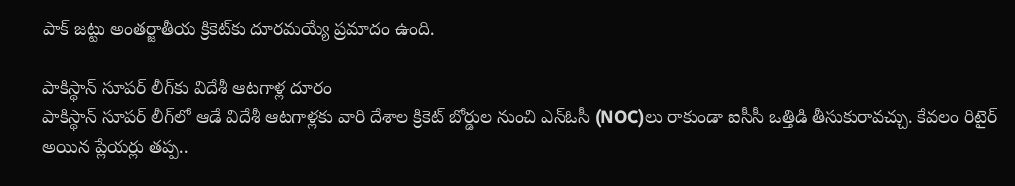పాక్ జట్టు అంతర్జాతీయ క్రికెట్‌కు దూరమయ్యే ప్రమాదం ఉంది.

పాకిస్థాన్ సూపర్ లీగ్‌కు విదేశీ ఆటగాళ్ల దూరం
పాకిస్థాన్ సూపర్ లీగ్‌‌లో ఆడే విదేశీ ఆటగాళ్లకు వారి దేశాల క్రికెట్ బోర్డుల నుంచి ఎన్ఓసీ (NOC)లు రాకుండా ఐసీసీ ఒత్తిడి తీసుకురావచ్చు. కేవలం రిటైర్ అయిన ప్లేయర్లు తప్ప..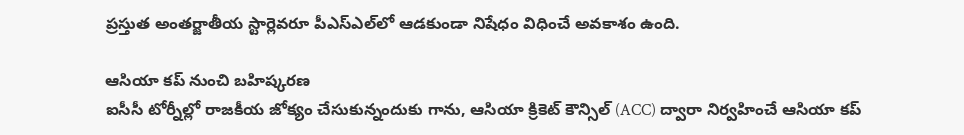ప్రస్తుత అంతర్జాతీయ స్టార్లెవరూ పీఎస్ఎల్‌లో ఆడకుండా నిషేధం విధించే అవకాశం ఉంది.

ఆసియా కప్ నుంచి బహిష్కరణ
ఐసీసీ టోర్నీల్లో రాజకీయ జోక్యం చేసుకున్నందుకు గాను, ఆసియా క్రికెట్ కౌన్సిల్ (ACC) ద్వారా నిర్వహించే ఆసియా కప్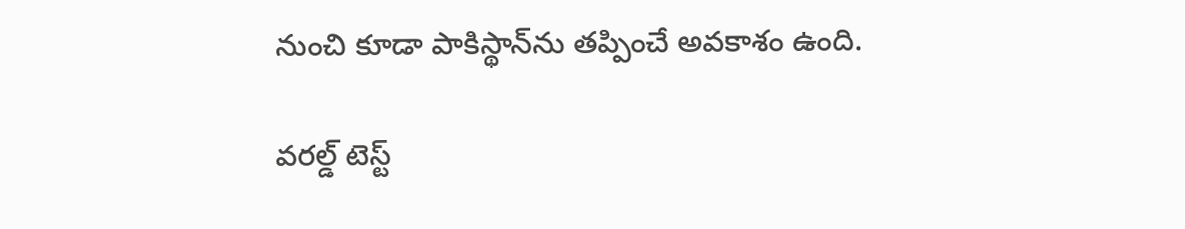నుంచి కూడా పాకిస్థాన్‌ను తప్పించే అవకాశం ఉంది.

వరల్డ్ టెస్ట్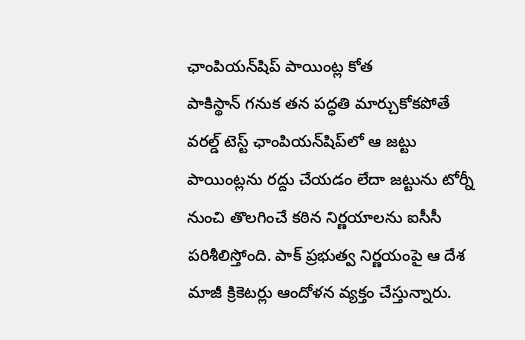ఛాంపియన్‌షిప్ పాయింట్ల కోత
పాకిస్థాన్ గనుక తన పద్ధతి మార్చుకోకపోతే వరల్డ్ టెస్ట్ ఛాంపియన్‌షిప్‌లో ఆ జట్టు పాయింట్లను రద్దు చేయడం లేదా జట్టును టోర్నీ నుంచి తొలగించే కఠిన నిర్ణయాలను ఐసీసీ పరిశీలిస్తోంది. పాక్ ప్రభుత్వ నిర్ణయంపై ఆ దేశ మాజీ క్రికెటర్లు ఆందోళన వ్యక్తం చేస్తున్నారు.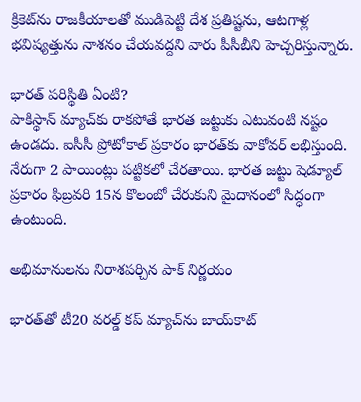క్రికెట్‌ను రాజకీయాలతో ముడిపెట్టి దేశ ప్రతిష్టను, ఆటగాళ్ల భవిష్యత్తును నాశనం చేయవద్దని వారు పీసీబీని హెచ్చరిస్తున్నారు.

భారత్ పరిస్థితి ఏంటి?
పాకిస్థాన్ మ్యాచ్‌కు రాకపోతే భారత జట్టుకు ఎటువంటి నష్టం ఉండదు. ఐసీసీ ప్రోటోకాల్ ప్రకారం భారత్‌కు వాకోవర్ లభిస్తుంది. నేరుగా 2 పాయింట్లు పట్టికలో చేరతాయి. భారత జట్టు షెడ్యూల్ ప్రకారం ఫిబ్రవరి 15న కొలంబో చేరుకుని మైదానంలో సిద్ధంగా ఉంటుంది.

అభిమానులను నిరాశపర్చిన పాక్ నిర్ణయం

భారత్‌తో టీ20 వరల్డ్ కప్ మ్యాచ్‌ను బాయ్‌కాట్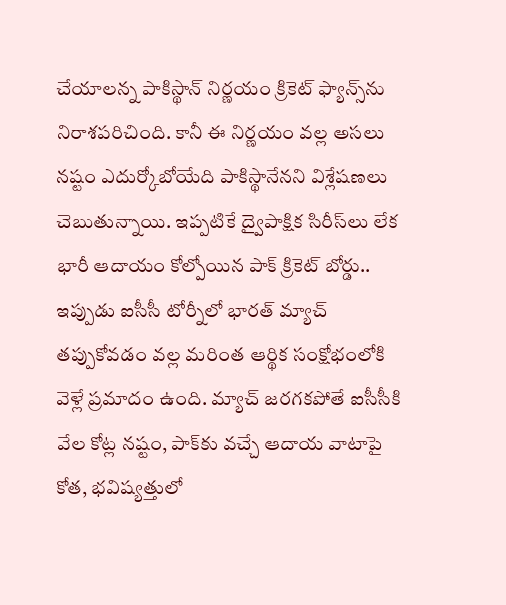చేయాలన్న పాకిస్థాన్ నిర్ణయం క్రికెట్ ఫ్యాన్స్‌ను నిరాశపరిచింది. కానీ ఈ నిర్ణయం వల్ల అసలు నష్టం ఎదుర్కోబోయేది పాకిస్థానేనని విశ్లేషణలు చెబుతున్నాయి. ఇప్పటికే ద్వైపాక్షిక సిరీస్‌లు లేక భారీ ఆదాయం కోల్పోయిన పాక్ క్రికెట్ బోర్డు.. ఇప్పుడు ఐసీసీ టోర్నీలో భారత్ మ్యాచ్ తప్పుకోవడం వల్ల మరింత ఆర్థిక సంక్షోభంలోకి వెళ్లే ప్రమాదం ఉంది. మ్యాచ్ జరగకపోతే ఐసీసీకి వేల కోట్ల నష్టం, పాక్‌కు వచ్చే ఆదాయ వాటాపై కోత, భవిష్యత్తులో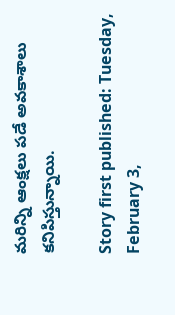మరిన్ని ఆంక్షలు పడే అవకాశాలు కనిపిస్తున్నాయి.

Story first published: Tuesday, February 3,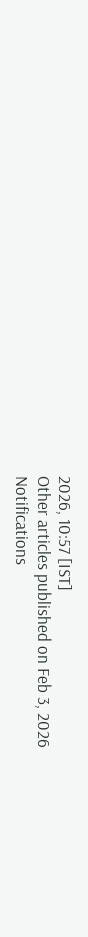2026, 10:57 [IST]
Other articles published on Feb 3, 2026
Notifications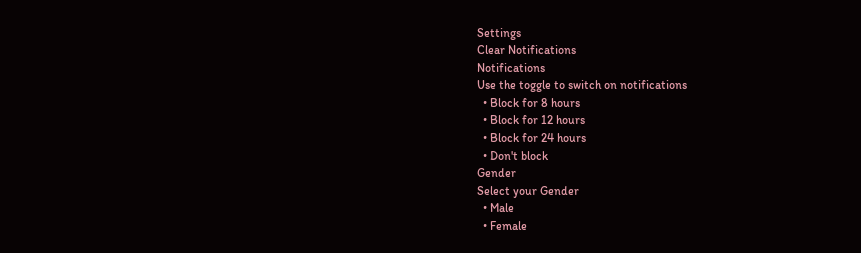Settings
Clear Notifications
Notifications
Use the toggle to switch on notifications
  • Block for 8 hours
  • Block for 12 hours
  • Block for 24 hours
  • Don't block
Gender
Select your Gender
  • Male
  • Female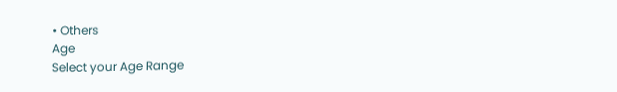• Others
Age
Select your Age Range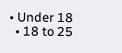• Under 18
  • 18 to 25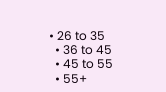• 26 to 35
  • 36 to 45
  • 45 to 55
  • 55+